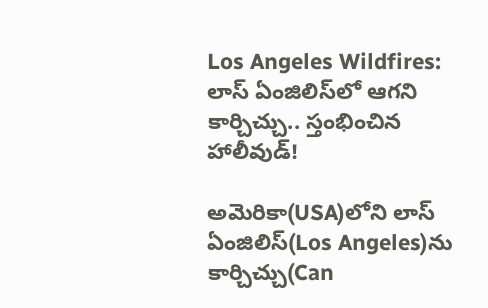Los Angeles Wildfires: లాస్ ఏంజిలిస్‌‌లో ఆగని కార్చిచ్చు.. స్తంభించిన హాలీవుడ్!

అమెరికా(USA)లోని లాస్ ఏంజిలిస్‌(Los Angeles)ను కార్చిచ్చు(Can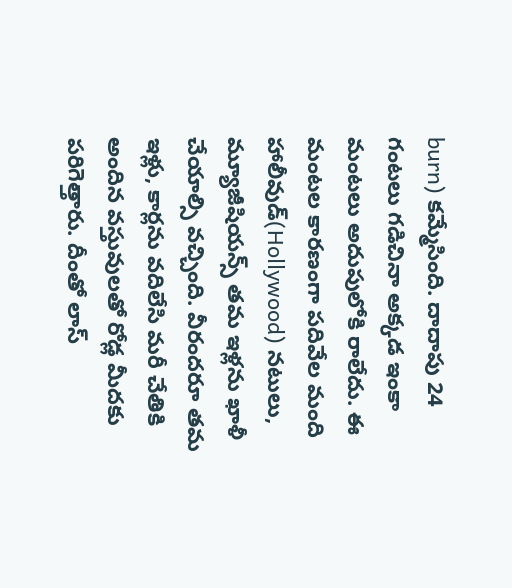burn) కమ్మేసింది. దాదాపు 24 గంటలు గడిచినా అక్కడ ఇంకా మంటలు అదుపులోకి రాలేదు. ఈ మంటల కారణంగా పదివేల మంది హాలీవుడ్(Hollywood) నటులు, మ్యూజీషియన్స్ తమ ఇళ్లను ఖాళీ చేయాల్సి వచ్చింది. వీరందరూ తమ ఇళ్లు, కార్లను వదిలేసి మరీ చేతికి అందిన వస్తువులతో రోడ్ల మీదకు పరిగెత్తారు. దీంతో లాస్‌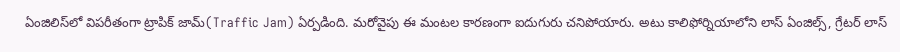ఏంజిలిస్‌లో విపరీతంగా ట్రాపిక్ జామ్(Traffic Jam) ఏర్పడింది. మరోవైపు ఈ మంటల కారణంగా ఐదుగురు చనిపోయారు. అటు కాలిఫోర్నియాలోని లాస్ ఏంజిల్స్, గ్రేటర్ లాస్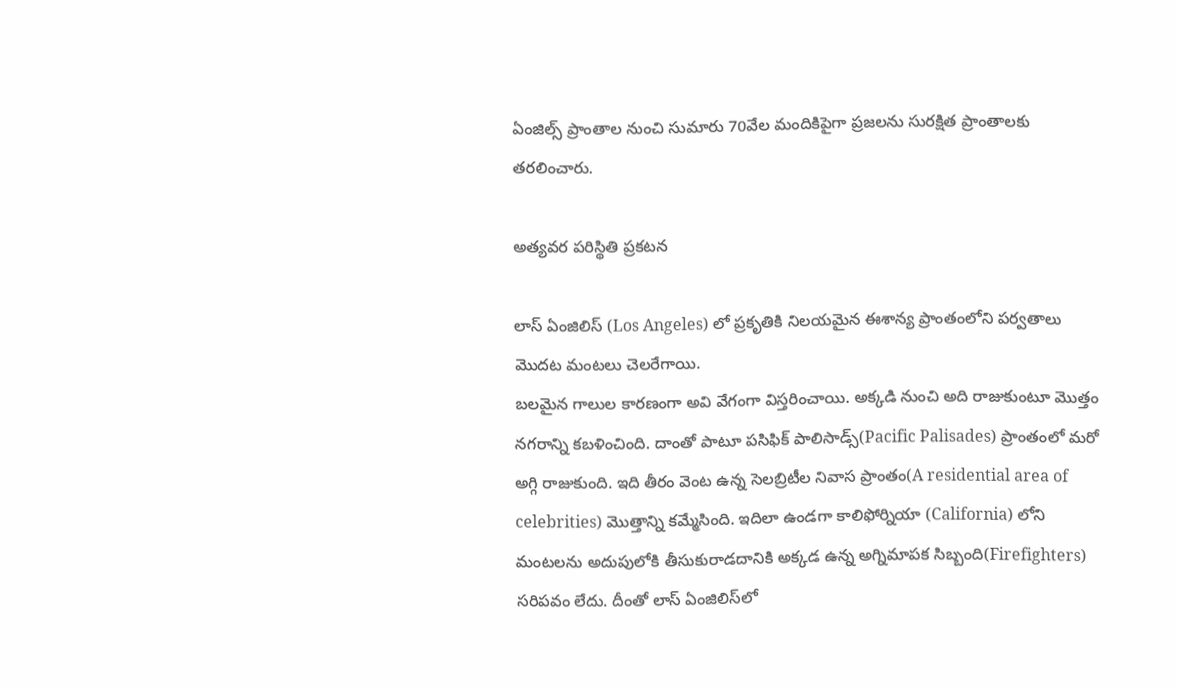ఏంజిల్స్ ప్రాంతాల నుంచి సుమారు 70వేల మందికిపైగా ప్రజలను సురక్షిత ప్రాంతాలకు తరలించారు.

అత్యవర పరిస్థితి ప్రకటన

లాస్‌ ఏంజిలిస్‌ (Los Angeles) లో ప్రకృతికి నిలయమైన ఈశాన్య ప్రాంతంలోని పర్వతాలు మొదట మంటలు చెలరేగాయి.
బలమైన గాలుల కారణంగా అవి వేగంగా విస్తరించాయి. అక్కడి నుంచి అది రాజుకుంటూ మొత్తం నగరాన్ని కబళించింది. దాంతో పాటూ పసిఫిక్‌ పాలిసాడ్స్‌(Pacific Palisades) ప్రాంతంలో మరో అగ్గి రాజుకుంది. ఇది తీరం వెంట ఉన్న సెలబ్రిటీల నివాస ప్రాంతం(A residential area of celebrities) మొత్తాన్ని కమ్మేసింది. ఇదిలా ఉండగా కాలిఫోర్నియా (California) లోని మంటలను అదుపులోకి తీసుకురాడదానికి అక్కడ ఉన్న అగ్నిమాపక సిబ్బంది(Firefighters) సరిపవం లేదు. దీంతో లాస్ ఏంజిలిస్‌లో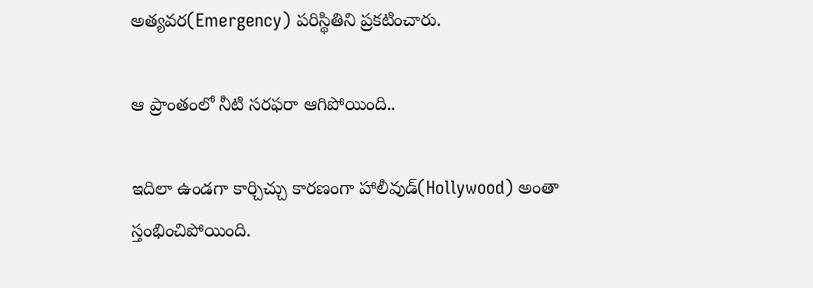అత్యవర(Emergency) పరిస్థితిని ప్రకటించారు.

ఆ ప్రాంతంలో నీటి సరఫరా ఆగిపోయింది..

ఇదిలా ఉండగా కార్చిచ్చు కారణంగా హాలీవుడ్(Hollywood) అంతా స్తంభించిపోయింది.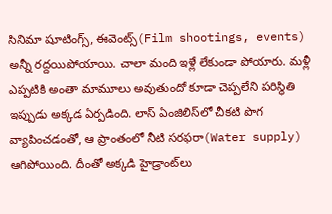సినిమా షూటింగ్స్, ఈవెంట్స్(Film shootings, events) అన్నీ రద్దయిపోయాయి. చాలా మంది ఇళ్లే లేకుండా పోయారు. మళ్లీ ఎప్పటికి అంతా మామూలు అవుతుందో కూడా చెప్పలేని పరిస్థితి ఇప్పుడు అక్కడ ఏర్పడింది. లాస్ ఏంజిలిస్‌లో చీకటి పొగ వ్యాపించడంతో, ఆ ప్రాంతంలో నీటి సరఫరా(Water supply) ఆగిపోయింది. దీంతో అక్కడి హైడ్రాంట్‌లు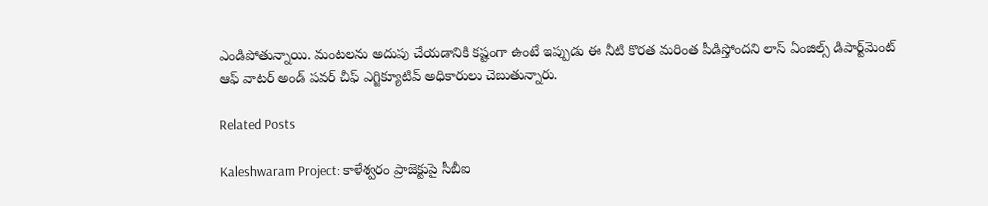ఎండిపోతున్నాయి. మంటలను అదుపు చేయడానికి కష్టంగా ఉంటే ఇప్పుడు ఈ నీటి కొరత మరింత పీడిస్తోందని లాస్ ఏంజిల్స్ డిపార్ట్‌మెంట్ ఆఫ్ వాటర్ అండ్ పవర్ చీఫ్ ఎగ్జిక్యూటివ్ అధికారులు చెబుతున్నారు.

Related Posts

Kaleshwaram Project: కాళేశ్వరం ప్రాజెక్టుపై సీబీఐ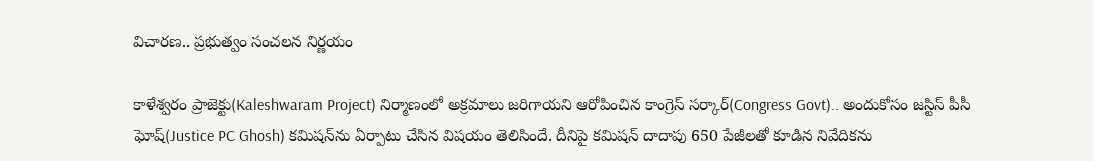విచారణ.. ప్రభుత్వం సంచలన నిర్ణయం

కాళేశ్వరం ప్రాజెక్టు(Kaleshwaram Project) నిర్మాణంలో అక్రమాలు జరిగాయని ఆరోపించిన కాంగ్రెస్ సర్కార్(Congress Govt).. అందుకోసం జస్టిస్ పీసీ ఘోష్(Justice PC Ghosh) కమిషన్‌ను ఏర్పాటు చేసిన విషయం తెలిసిందే. దీనిపై కమిషన్ దాదాపు 650 పేజీలతో కూడిన నివేదికను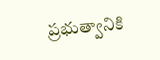ప్రభుత్వానికి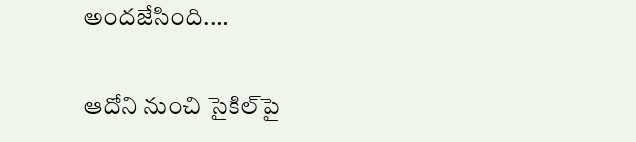అందజేసింది.…

ఆదోని నుంచి సైకిల్‌పై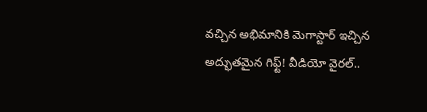వచ్చిన అభిమానికి మెగాస్టార్ ఇచ్చిన అద్భుతమైన గిఫ్ట్! వీడియో వైరల్..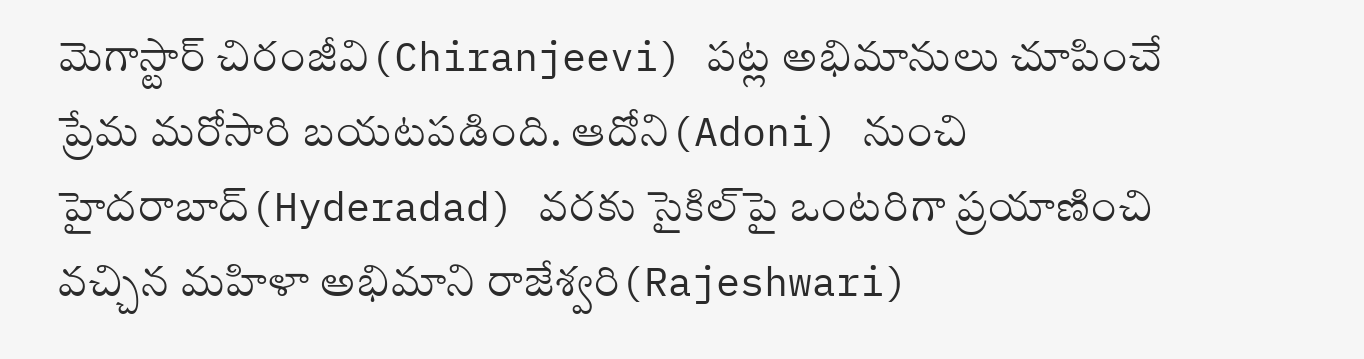మెగాస్టార్ చిరంజీవి(Chiranjeevi) పట్ల అభిమానులు చూపించే ప్రేమ మరోసారి బయటపడింది. ఆదోని(Adoni) నుంచి హైదరాబాద్(Hyderadad) వరకు సైకిల్‌పై ఒంటరిగా ప్రయాణించి వచ్చిన మహిళా అభిమాని రాజేశ్వరి(Rajeshwari)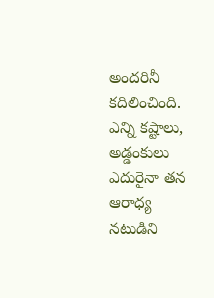అందరినీ కదిలించింది. ఎన్ని కష్టాలు, అడ్డంకులు ఎదురైనా తన ఆరాధ్య నటుడిని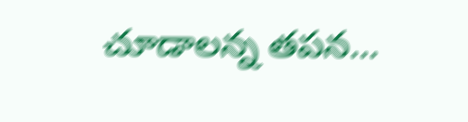చూడాలన్న తపన…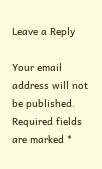Leave a Reply

Your email address will not be published. Required fields are marked *